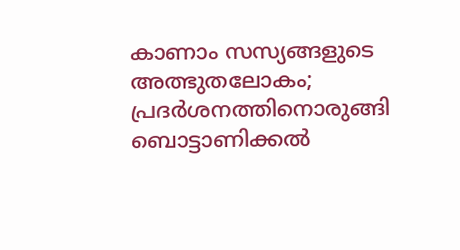കാണാം സസ്യങ്ങളുടെ അത്ഭുതലോകം; പ്രദര്‍ശനത്തിനൊരുങ്ങി ബൊട്ടാണിക്കല്‍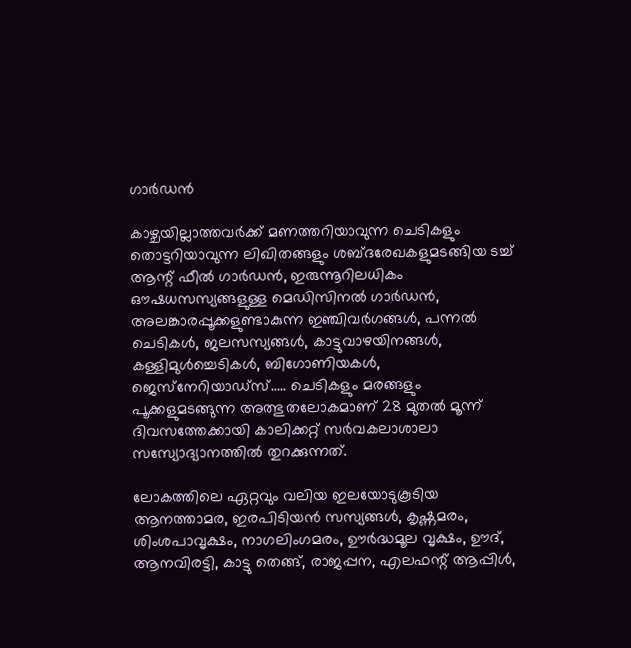ഗാര്‍ഡന്‍

കാഴ്ചയില്ലാത്തവര്‍ക്ക് മണത്തറിയാവുന്ന ചെടികളും തൊട്ടറിയാവുന്ന ലിഖിതങ്ങളും ശബ്ദരേഖകളുമടങ്ങിയ ടച്ച് ആന്റ് ഫീല്‍ ഗാര്‍ഡന്‍, ഇരുന്നൂറിലധികം ഔഷധസസ്യങ്ങളുള്ള മെഡിസിനല്‍ ഗാര്‍ഡന്‍, അലങ്കാരപ്പൂക്കളുണ്ടാകുന്ന ഇഞ്ചിവര്‍ഗങ്ങള്‍, പന്നല്‍ ചെടികള്‍, ജലസസ്യങ്ങള്‍, കാട്ടുവാഴയിനങ്ങള്‍, കള്ളിമുള്‍ച്ചെടികള്‍, ബിഗോണിയകള്‍, ജെസ്‌നേറിയാഡ്‌സ്….. ചെടികളും മരങ്ങളും പൂക്കളുമടങ്ങുന്ന അത്ഭുതലോകമാണ് 28 മുതൽ മൂന്ന് ദിവസത്തേക്കായി കാലിക്കറ്റ് സര്‍വകലാശാലാ സസ്യോദ്യാനത്തില്‍ തുറക്കുന്നത്.

ലോകത്തിലെ ഏറ്റവും വലിയ ഇലയോടുകൂടിയ ആനത്താമര, ഇരപിടിയന്‍ സസ്യങ്ങള്‍, കൃഷ്ണമരം, ശിംശപാവൃക്ഷം, നാഗലിംഗമരം, ഊര്‍ദ്ധമൂല വൃക്ഷം, ഊദ്, ആനവിരട്ടി, കാട്ടു തെങ്ങ്, രാജപ്പന, എലഫന്റ് ആപ്പിള്‍,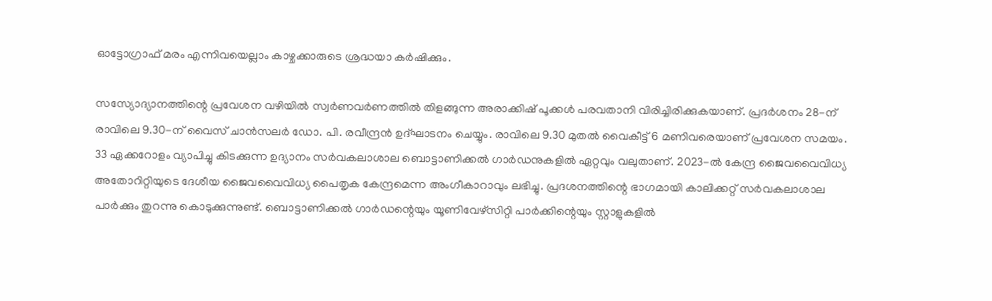ഓട്ടോഗ്രാഫ് മരം എന്നിവയെല്ലാം കാഴ്ചക്കാരുടെ ശ്രദ്ധയാ കര്‍ഷിക്കും.

സസ്യോദ്യാനത്തിന്റെ പ്രവേശന വഴിയില്‍ സ്വര്‍ണവര്‍ണത്തില്‍ തിളങ്ങുന്ന അരാക്കിഷ് പൂക്കള്‍ പരവതാനി വിരിച്ചിരിക്കുകയാണ്. പ്രദര്‍ശനം 28-ന് രാവിലെ 9.30-ന് വൈസ് ചാന്‍സലര്‍ ഡോ. പി. രവീന്ദ്രന്‍ ഉദ്ഘാടനം ചെയ്യും. രാവിലെ 9.30 മുതല്‍ വൈകീട്ട് 6 മണിവരെയാണ് പ്രവേശന സമയം. 33 ഏക്കറോളം വ്യാപിച്ചു കിടക്കുന്ന ഉദ്യാനം സര്‍വകലാശാല ബൊട്ടാണിക്കല്‍ ഗാര്‍ഡനുകളില്‍ ഏറ്റവും വലുതാണ്. 2023-ല്‍ കേന്ദ്ര ജൈവവൈവിധ്യ അതോറിറ്റിയുടെ ദേശീയ ജൈവവൈവിധ്യ പൈതൃക കേന്ദ്രമെന്ന അംഗീകാറാവും ലഭിച്ചു. പ്രദശനത്തിന്റെ ഭാഗമായി കാലിക്കറ്റ് സര്‍വകലാശാല പാർക്കും തുറന്നു കൊടുക്കുന്നുണ്ട്. ബൊട്ടാണിക്കല്‍ ഗാര്‍ഡന്റെയും യൂണിവേഴ്‌സിറ്റി പാർക്കിന്റെയും സ്റ്റാളുകളില്‍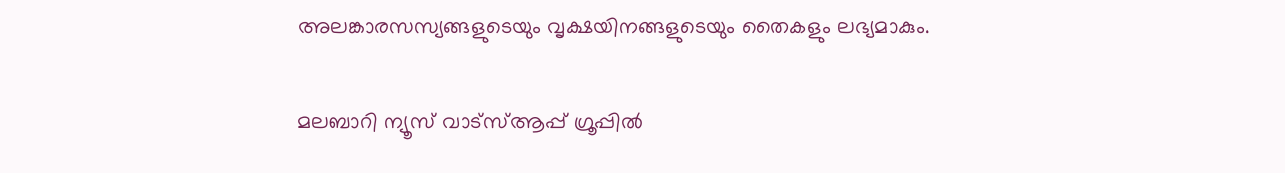അലങ്കാരസസ്യങ്ങളുടെയും വൃക്ഷയിനങ്ങളുടെയും തൈകളും ലഭ്യമാകും.

മലബാറി ന്യൂസ് വാട്‌സ്ആപ്പ് ഗ്രൂപ്പില്‍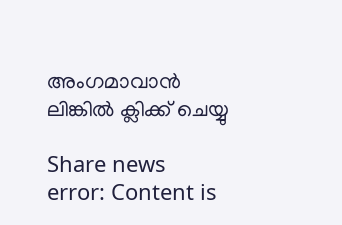അംഗമാവാന്‍ ലിങ്കില്‍ ക്ലിക്ക് ചെയ്യു

Share news
error: Content is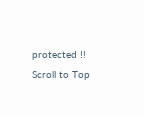protected !!
Scroll to Top